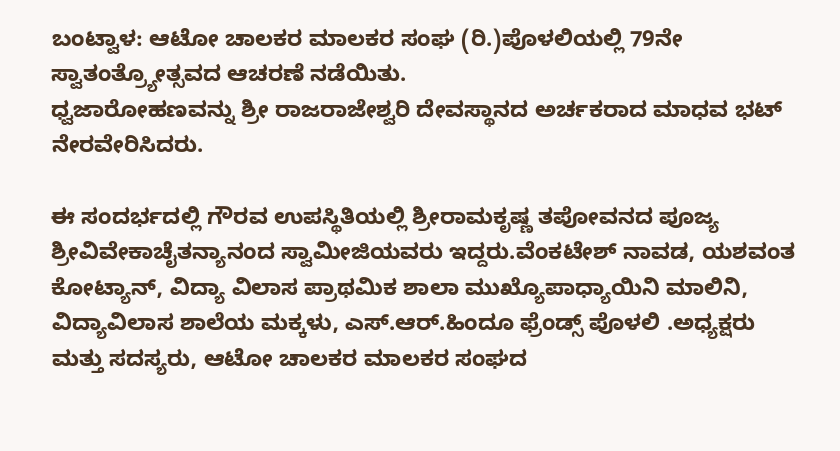ಬಂಟ್ವಾಳ: ಆಟೋ ಚಾಲಕರ ಮಾಲಕರ ಸಂಘ (ರಿ.)ಪೊಳಲಿಯಲ್ಲಿ 79ನೇ ಸ್ವಾತಂತ್ರ್ಯೋತ್ಸವದ ಆಚರಣೆ ನಡೆಯಿತು.
ಧ್ವಜಾರೋಹಣವನ್ನು ಶ್ರೀ ರಾಜರಾಜೇಶ್ವರಿ ದೇವಸ್ಥಾನದ ಅರ್ಚಕರಾದ ಮಾಧವ ಭಟ್ ನೇರವೇರಿಸಿದರು.

ಈ ಸಂದರ್ಭದಲ್ಲಿ ಗೌರವ ಉಪಸ್ಥಿತಿಯಲ್ಲಿ ಶ್ರೀರಾಮಕೃಷ್ಣ ತಪೋವನದ ಪೂಜ್ಯ ಶ್ರೀವಿವೇಕಾಚೈತನ್ಯಾನಂದ ಸ್ವಾಮೀಜಿಯವರು ಇದ್ದರು.ವೆಂಕಟೇಶ್ ನಾವಡ, ಯಶವಂತ ಕೋಟ್ಯಾನ್, ವಿದ್ಯಾ ವಿಲಾಸ ಪ್ರಾಥಮಿಕ ಶಾಲಾ ಮುಖ್ಯೊಪಾಧ್ಯಾಯಿನಿ ಮಾಲಿನಿ, ವಿದ್ಯಾವಿಲಾಸ ಶಾಲೆಯ ಮಕ್ಕಳು, ಎಸ್.ಆರ್.ಹಿಂದೂ ಫ್ರೆಂಡ್ಸ್ ಪೊಳಲಿ .ಅಧ್ಯಕ್ಷರು ಮತ್ತು ಸದಸ್ಯರು, ಆಟೋ ಚಾಲಕರ ಮಾಲಕರ ಸಂಘದ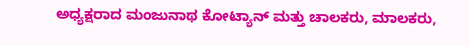ಅಧ್ಯಕ್ಷರಾದ ಮಂಜುನಾಥ ಕೋಟ್ಯಾನ್ ಮತ್ತು ಚಾಲಕರು, ಮಾಲಕರು,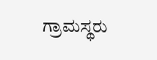ಗ್ರಾಮಸ್ಥರು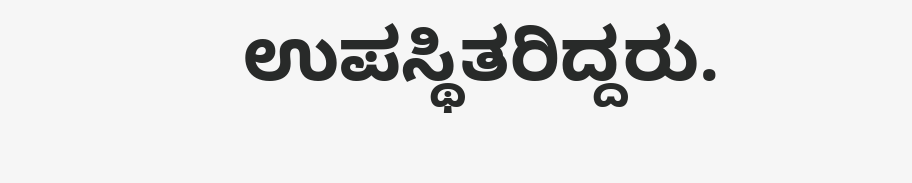ಉಪಸ್ಥಿತರಿದ್ದರು.